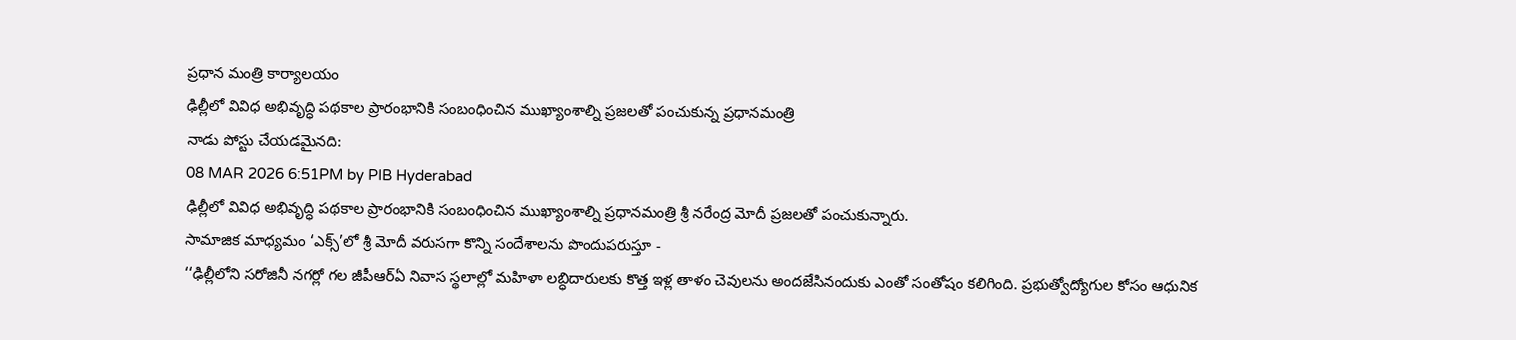ప్రధాన మంత్రి కార్యాలయం
ఢిల్లీలో వివిధ అభివృద్ధి పథకాల ప్రారంభానికి సంబంధించిన ముఖ్యాంశాల్ని ప్రజలతో పంచుకున్న ప్రధానమంత్రి
నాడు పోస్టు చేయడమైనది:
08 MAR 2026 6:51PM by PIB Hyderabad
ఢిల్లీలో వివిధ అభివృద్ధి పథకాల ప్రారంభానికి సంబంధించిన ముఖ్యాంశాల్ని ప్రధానమంత్రి శ్రీ నరేంద్ర మోదీ ప్రజలతో పంచుకున్నారు.
సామాజిక మాధ్యమం ‘ఎక్స్’లో శ్రీ మోదీ వరుసగా కొన్ని సందేశాలను పొందుపరుస్తూ -
‘‘ఢిల్లీలోని సరోజినీ నగర్లో గల జీపీఆర్ఏ నివాస స్థలాల్లో మహిళా లబ్ధిదారులకు కొత్త ఇళ్ల తాళం చెవులను అందజేసినందుకు ఎంతో సంతోషం కలిగింది. ప్రభుత్వోద్యోగుల కోసం ఆధునిక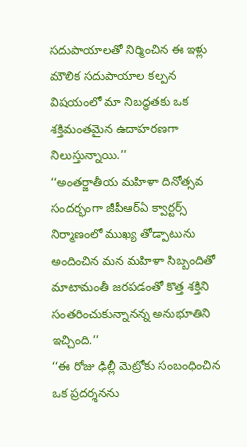సదుపాయాలతో నిర్మించిన ఈ ఇళ్లు మౌలిక సదుపాయాల కల్పన విషయంలో మా నిబద్ధతకు ఒక శక్తిమంతమైన ఉదాహరణగా నిలుస్తున్నాయి.’’
‘‘అంతర్జాతీయ మహిళా దినోత్సవ సందర్భంగా జీపీఆర్ఏ క్వార్టర్స్ నిర్మాణంలో ముఖ్య తోడ్పాటును అందించిన మన మహిళా సిబ్బందితో మాటామంతీ జరపడంతో కొత్త శక్తిని సంతరించుకున్నానన్న అనుభూతిని ఇచ్చింది.’’
‘‘ఈ రోజు ఢిల్లీ మెట్రోకు సంబంధించిన ఒక ప్రదర్శనను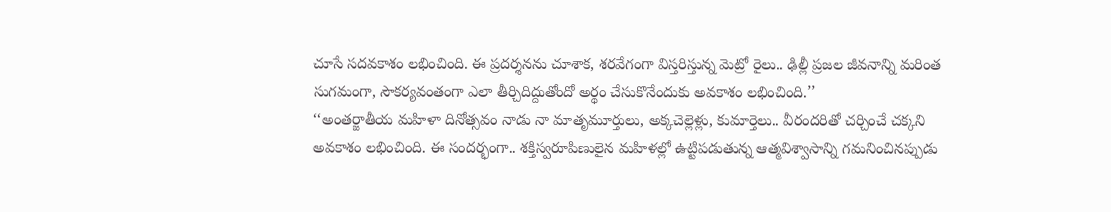చూసే సదవకాశం లభించింది. ఈ ప్రదర్శనను చూశాక, శరవేగంగా విస్తరిస్తున్న మెట్రో రైలు.. ఢిల్లీ ప్రజల జీవనాన్ని మరింత సుగమంగా, సౌకర్యవంతంగా ఎలా తీర్చిదిద్దుతోందో అర్థం చేసుకొనేందుకు అవకాశం లభించింది.’’
‘‘అంతర్జాతీయ మహిళా దినోత్సవం నాడు నా మాతృమూర్తులు, అక్కచెల్లెళ్లు, కుమార్తెలు.. వీరందరితో చర్చించే చక్కని అవకాశం లభించింది. ఈ సందర్భంగా.. శక్తిస్వరూపిణులైన మహిళల్లో ఉట్టిపడుతున్న ఆత్మవిశ్వాసాన్ని గమనించినప్పుడు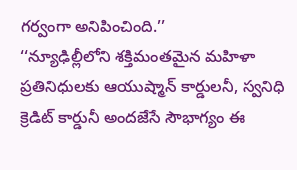గర్వంగా అనిపించింది.’’
‘‘న్యూఢిల్లీలోని శక్తిమంతమైన మహిళా ప్రతినిధులకు ఆయుష్మాన్ కార్డులనీ, స్వనిధి క్రెడిట్ కార్డునీ అందజేసే సౌభాగ్యం ఈ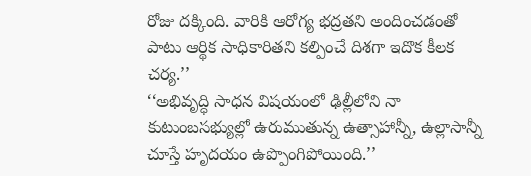రోజు దక్కింది. వారికి ఆరోగ్య భద్రతని అందించడంతో పాటు ఆర్థిక సాధికారితని కల్పించే దిశగా ఇదొక కీలక చర్య.’’
‘‘అభివృద్ధి సాధన విషయంలో ఢిల్లీలోని నా కుటుంబసభ్యుల్లో ఉరుముతున్న ఉత్సాహాన్నీ, ఉల్లాసాన్నీ చూస్తే హృదయం ఉప్పొంగిపోయింది.’’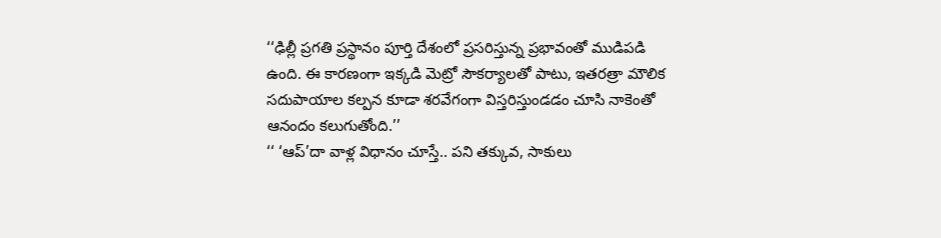‘‘ఢిల్లీ ప్రగతి ప్రస్థానం పూర్తి దేశంలో ప్రసరిస్తున్న ప్రభావంతో ముడిపడి ఉంది. ఈ కారణంగా ఇక్కడి మెట్రో సౌకర్యాలతో పాటు, ఇతరత్రా మౌలిక సదుపాయాల కల్పన కూడా శరవేగంగా విస్తరిస్తుండడం చూసి నాకెంతో ఆనందం కలుగుతోంది.’’
‘‘ ‘ఆప్’దా వాళ్ల విధానం చూస్తే.. పని తక్కువ, సాకులు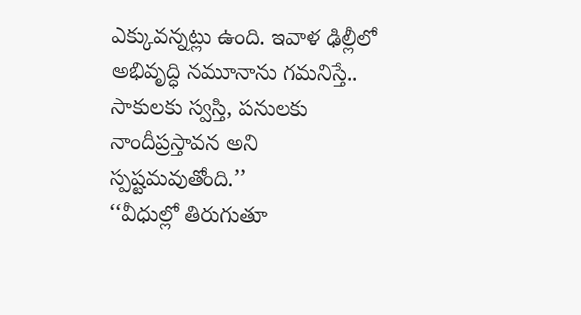ఎక్కువన్నట్లు ఉంది. ఇవాళ ఢిల్లీలో అభివృద్ధి నమూనాను గమనిస్తే.. సాకులకు స్వస్తి, పనులకు నాందీప్రస్తావన అని స్పష్టమవుతోంది.’’
‘‘వీధుల్లో తిరుగుతూ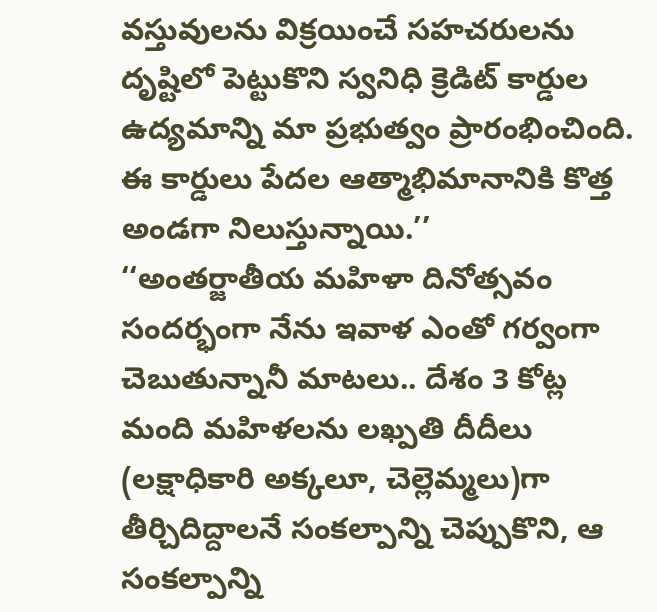వస్తువులను విక్రయించే సహచరులను దృష్టిలో పెట్టుకొని స్వనిధి క్రెడిట్ కార్డుల ఉద్యమాన్ని మా ప్రభుత్వం ప్రారంభించింది. ఈ కార్డులు పేదల ఆత్మాభిమానానికి కొత్త అండగా నిలుస్తున్నాయి.’’
‘‘అంతర్జాతీయ మహిళా దినోత్సవం సందర్భంగా నేను ఇవాళ ఎంతో గర్వంగా చెబుతున్నానీ మాటలు.. దేశం 3 కోట్ల మంది మహిళలను లఖ్పతి దీదీలు (లక్షాధికారి అక్కలూ, చెల్లెమ్మలు)గా తీర్చిదిద్దాలనే సంకల్పాన్ని చెప్పుకొని, ఆ సంకల్పాన్ని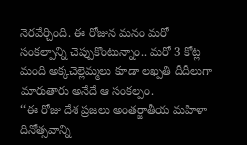నెరవేర్చింది. ఈ రోజున మనం మరో సంకల్పాన్ని చెప్పుకొంటున్నాం.. మరో 3 కోట్ల మంది అక్కచెల్లెమ్మలు కూడా లఖ్పతి దీదీలుగా మారుతారు అనేదే ఆ సంకల్పం.
‘‘ఈ రోజు దేశ ప్రజలు అంతర్జాతీయ మహిళా దినోత్సవాన్ని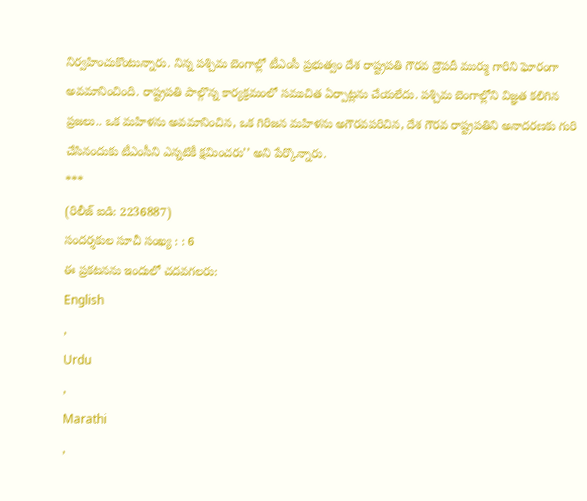నిర్వహించుకొంటున్నారు. నిన్న పశ్చిమ బెంగాల్లో టీఎంసీ ప్రభుత్వం దేశ రాష్ట్రపతి గౌరవ ద్రౌపదీ ముర్ము గారిని ఘోరంగా అవమానించింది. రాష్ట్రపతి పాల్గొన్న కార్యక్రమంలో సముచిత ఏర్పాట్లను చేయలేదు. పశ్చిమ బెంగాల్లోని విజ్ఞత కలిగిన ప్రజలు.. ఒక మహిళను అవమానించిన, ఒక గిరిజన మహిళను అగౌరవపరిచిన, దేశ గౌరవ రాష్ట్రపతిని అనాదరణకు గురి చేసినందుకు టీఎంసీని ఎన్నటికీ క్షమించరు’’ అని పేర్కొన్నారు.
***
(రిలీజ్ ఐడి: 2236887)
సందర్శకుల సూచీ సంఖ్య : : 6
ఈ ప్రకటనను ఇందులో చదవగలరు:
English
,
Urdu
,
Marathi
,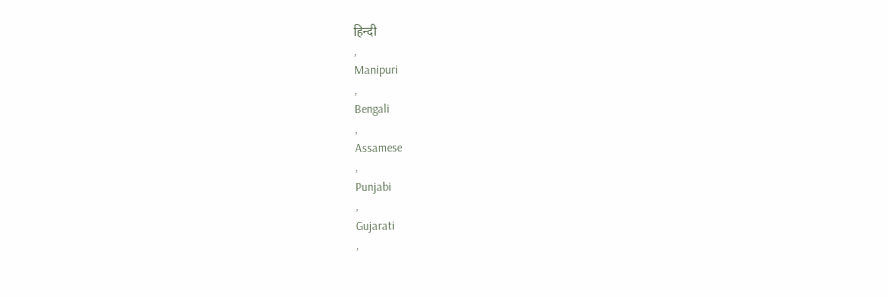हिन्दी
,
Manipuri
,
Bengali
,
Assamese
,
Punjabi
,
Gujarati
,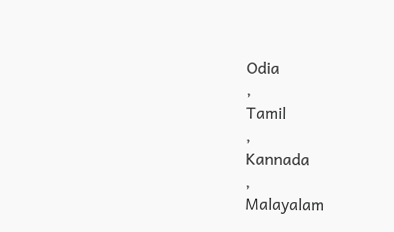Odia
,
Tamil
,
Kannada
,
Malayalam